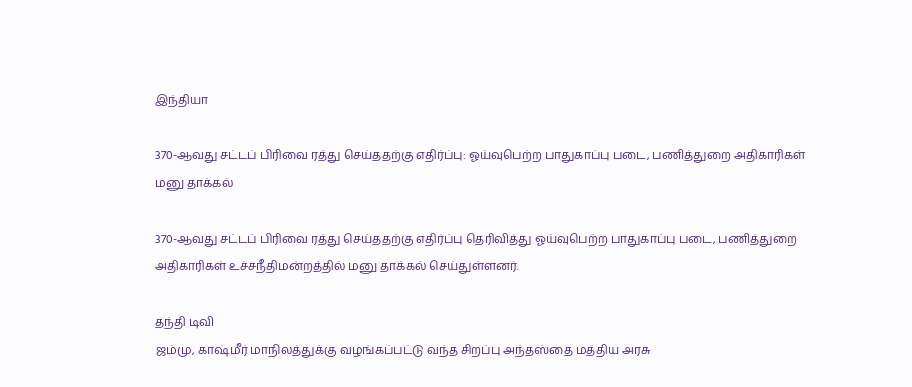இந்தியா

370-ஆவது சட்டப் பிரிவை ரத்து செய்ததற்கு எதிர்ப்பு: ஓய்வுபெற்ற பாதுகாப்பு படை, பணித்துறை அதிகாரிகள் மனு தாக்கல்

370-ஆவது சட்டப் பிரிவை ரத்து செய்ததற்கு எதிர்ப்பு தெரிவித்து ஓய்வுபெற்ற பாதுகாப்பு படை, பணித்துறை அதிகாரிகள் உச்சநீதிமன்றத்தில் மனு தாக்கல் செய்துள்ளனர்.

தந்தி டிவி
ஜம்மு, காஷ்மீர் மாநிலத்துக்கு வழங்கப்பட்டு வந்த சிறப்பு அந்தஸ்தை மத்திய அரசு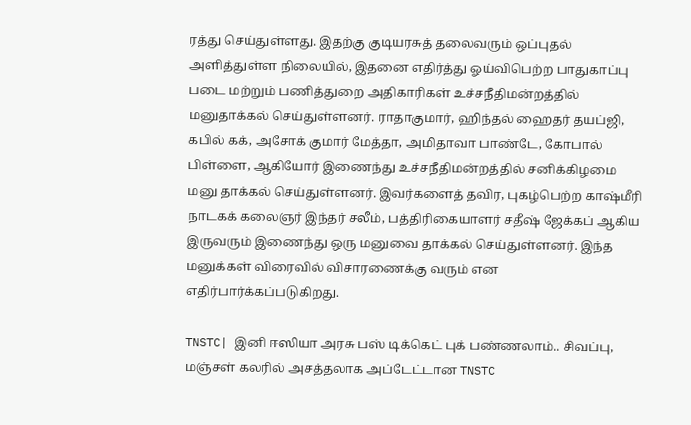ரத்து செய்துள்ளது. இதற்கு குடியரசுத் தலைவரும் ஒப்புதல் அளித்துள்ள நிலையில், இதனை எதிர்த்து ஓய்விபெற்ற பாதுகாப்பு படை மற்றும் பணித்துறை அதிகாரிகள் உச்சநீதிமன்றத்தில் மனுதாக்கல் செய்துள்ளனர். ராதாகுமார், ஹிந்தல் ஹைதர் தயப்ஜி, கபில் கக், அசோக் குமார் மேத்தா, அமிதாவா பாண்டே, கோபால் பிள்ளை, ஆகியோர் இணைந்து உச்சநீதிமன்றத்தில் சனிக்கிழமை மனு தாக்கல் செய்துள்ளனர். இவர்களைத் தவிர, புகழ்பெற்ற காஷ்மீரி நாடகக் கலைஞர் இந்தர் சலீம், பத்திரிகையாளர் சதீஷ் ஜேக்கப் ஆகிய இருவரும் இணைந்து ஒரு மனுவை தாக்கல் செய்துள்ளனர். இந்த மனுக்கள் விரைவில் விசாரணைக்கு வரும் என எதிர்பார்க்கப்படுகிறது.

TNSTC| இனி ஈஸியா அரசு பஸ் டிக்கெட் புக் பண்ணலாம்.. சிவப்பு, மஞ்சள் கலரில் அசத்தலாக அப்டேட்டான TNSTC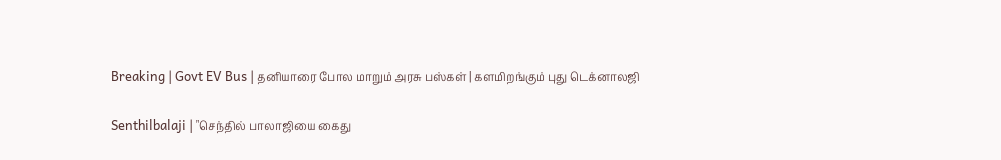Breaking | Govt EV Bus | தனியாரை போல மாறும் அரசு பஸ்கள் | களமிறங்கும் புது டெக்னாலஜி

Senthilbalaji | "செந்தில் பாலாஜியை கைது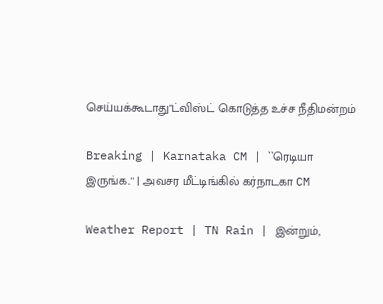செய்யக்கூடாது"ட்விஸ்ட் கொடுத்த உச்ச நீதிமன்றம்

Breaking | Karnataka CM | ``ரெடியா இருங்க..'' | அவசர மீட்டிங்கில் கர்நாடகா CM

Weather Report | TN Rain | இன்றும்,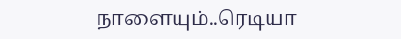நாளையும்..ரெடியா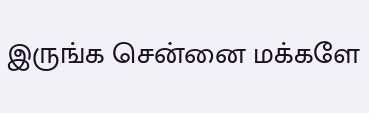இருங்க சென்னை மக்களே